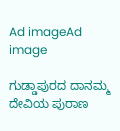Ad imageAd image

ಗುಡ್ಡಾಪುರದ ದಾನಮ್ಮ ದೇವಿಯ ಪುರಾಣ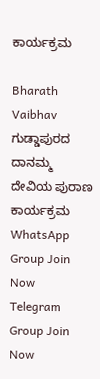ಕಾರ್ಯಕ್ರಮ

Bharath Vaibhav
ಗುಡ್ಡಾಪುರದ ದಾನಮ್ಮ ದೇವಿಯ ಪುರಾಣ ಕಾರ್ಯಕ್ರಮ
WhatsApp Group Join Now
Telegram Group Join Now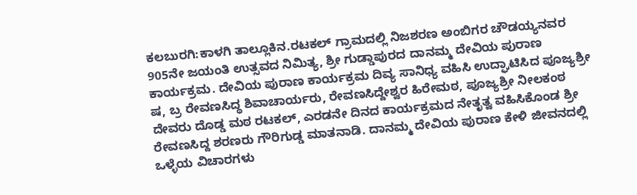ಕಲಬುರಗಿ:ಕಾಳಗಿ ತಾಲ್ಲೂಕಿನ.ರಟಕಲ್ ಗ್ರಾಮದಲ್ಲಿ ನಿಜಶರಣ ಅಂಬಿಗರ ಚೌಡಯ್ಯನವರ 905ನೇ ಜಯಂತಿ ಉತ್ಸವದ ನಿಮಿತ್ಯ, ಶ್ರೀ ಗುಡ್ಡಾಪುರದ ದಾನಮ್ಮ ದೇವಿಯ ಪುರಾಣ ಕಾರ್ಯಕ್ರಮ. ದೇವಿಯ ಪುರಾಣ ಕಾರ್ಯಕ್ರಮ ದಿವ್ಯ ಸಾನಿಧ್ಯ ವಹಿಸಿ ಉದ್ಘಾಟಿಸಿದ ಪೂಜ್ಯಶ್ರೀ ಷ, ಬ್ರ ರೇವಣಸಿದ್ಧ ಶಿವಾಚಾರ್ಯರು, ರೇವಣಸಿದ್ದೇಶ್ವರ ಹಿರೇಮಠ, ಪೂಜ್ಯಶ್ರೀ ನೀಲಕಂಠ ದೇವರು ದೊಡ್ಡ ಮಠ ರಟಕಲ್, ಎರಡನೇ ದಿನದ ಕಾರ್ಯಕ್ರಮದ ನೇತೃತ್ವ ವಹಿಸಿಕೊಂಡ ಶ್ರೀ ರೇವಣಸಿದ್ದ ಶರಣರು ಗೌರಿಗುಡ್ಡ ಮಾತನಾಡಿ. ದಾನಮ್ಮ ದೇವಿಯ ಪುರಾಣ ಕೇಳಿ ಜೀವನದಲ್ಲಿ ಒಳ್ಳೆಯ ವಿಚಾರಗಳು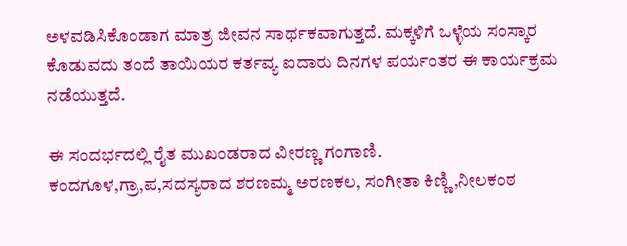ಅಳವಡಿಸಿಕೊಂಡಾಗ ಮಾತ್ರ ಜೀವನ ಸಾರ್ಥಕವಾಗುತ್ತದೆ. ಮಕ್ಕಳಿಗೆ ಒಳ್ಳೆಯ ಸಂಸ್ಕಾರ ಕೊಡುವದು ತಂದೆ ತಾಯಿಯರ ಕರ್ತವ್ಯ ಐದಾರು ದಿನಗಳ ಪರ್ಯಂತರ ಈ ಕಾರ್ಯಕ್ರಮ ನಡೆಯುತ್ತದೆ.

ಈ ಸಂದರ್ಭದಲ್ಲಿ ರೈತ ಮುಖಂಡರಾದ ವೀರಣ್ಣ ಗಂಗಾಣಿ. ಕಂದಗೂಳ,ಗ್ರಾ,ಪ,ಸದಸ್ಯರಾದ ಶರಣಮ್ಮ ಅರಣಕಲ, ಸಂಗೀತಾ ಕಿಣ್ಣಿ,ನೀಲಕಂಠ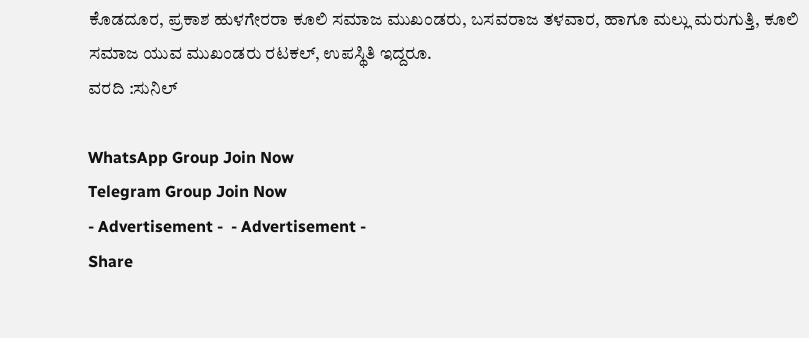ಕೊಡದೂರ, ಪ್ರಕಾಶ ಹುಳಗೇರರಾ ಕೂಲಿ ಸಮಾಜ ಮುಖಂಡರು, ಬಸವರಾಜ ತಳವಾರ, ಹಾಗೂ ಮಲ್ಲು ಮರುಗುತ್ತಿ, ಕೂಲಿ ಸಮಾಜ ಯುವ ಮುಖಂಡರು ರಟಕಲ್, ಉಪಸ್ಥಿತಿ ಇದ್ದರೂ.
ವರದಿ :ಸುನಿಲ್

WhatsApp Group Join Now
Telegram Group Join Now
- Advertisement -  - Advertisement -
Share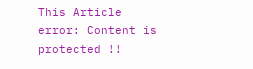This Article
error: Content is protected !!